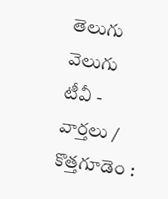తెలుగు వెలుగు టీవీ - వార్తలు / కొత్తగూడెం :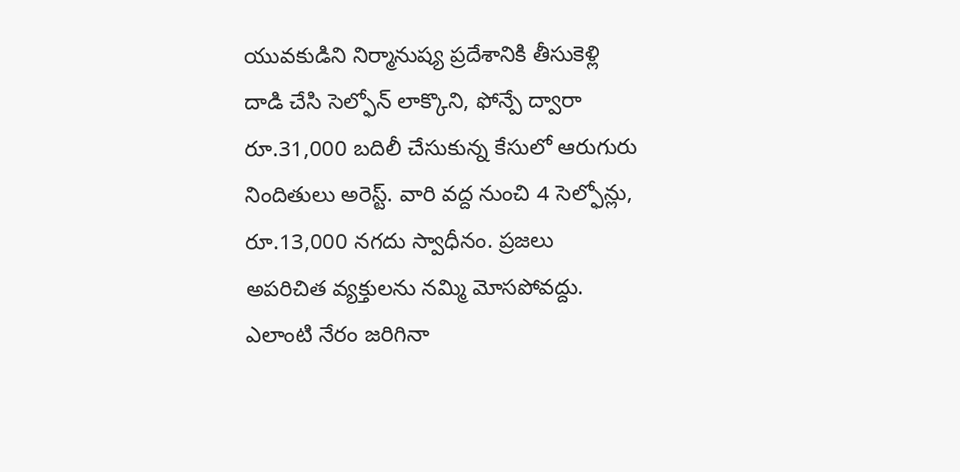యువకుడిని నిర్మానుష్య ప్రదేశానికి తీసుకెళ్లి దాడి చేసి సెల్ఫోన్ లాక్కొని, ఫోన్పే ద్వారా రూ.31,000 బదిలీ చేసుకున్న కేసులో ఆరుగురు నిందితులు అరెస్ట్. వారి వద్ద నుంచి 4 సెల్ఫోన్లు, రూ.13,000 నగదు స్వాధీనం. ప్రజలు అపరిచిత వ్యక్తులను నమ్మి మోసపోవద్దు. ఎలాంటి నేరం జరిగినా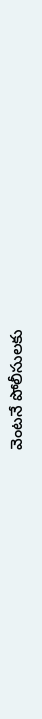వెంటనే పోలీసులకు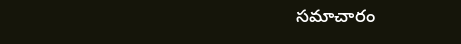సమాచారం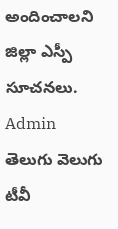అందించాలని జిల్లా ఎస్పీ సూచనలు.
Admin
తెలుగు వెలుగు టీవీ